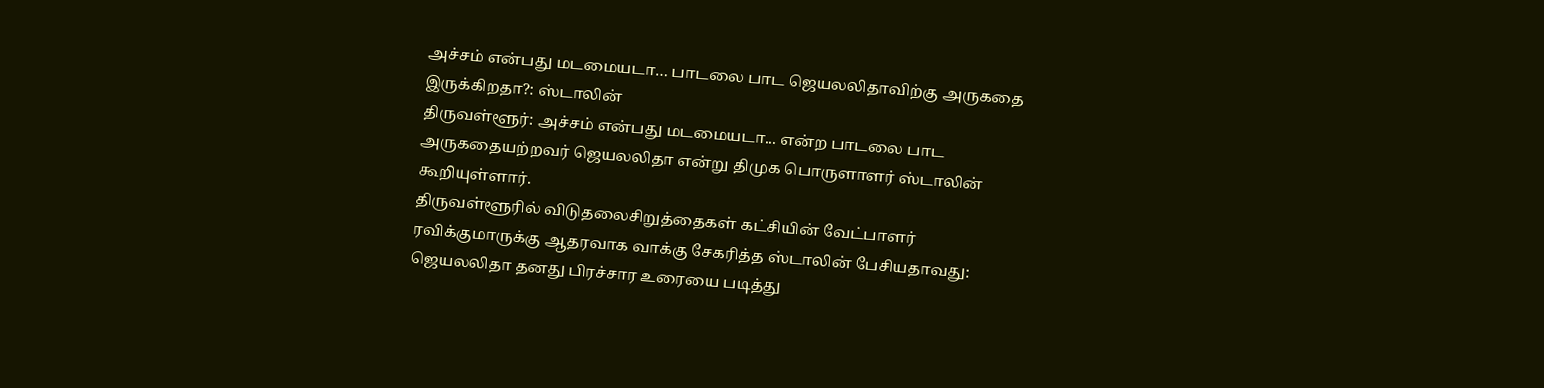அச்சம் என்பது மடமையடா… பாடலை பாட ஜெயலலிதாவிற்கு அருகதை இருக்கிறதா?: ஸ்டாலின்
திருவள்ளூர்: அச்சம் என்பது மடமையடா... என்ற பாடலை பாட அருகதையற்றவர் ஜெயலலிதா என்று திமுக பொருளாளர் ஸ்டாலின் கூறியுள்ளார்.
திருவள்ளூரில் விடுதலைசிறுத்தைகள் கட்சியின் வேட்பாளர் ரவிக்குமாருக்கு ஆதரவாக வாக்கு சேகரித்த ஸ்டாலின் பேசியதாவது:
ஜெயலலிதா தனது பிரச்சார உரையை படித்து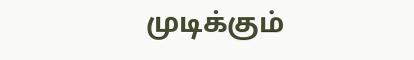முடிக்கும்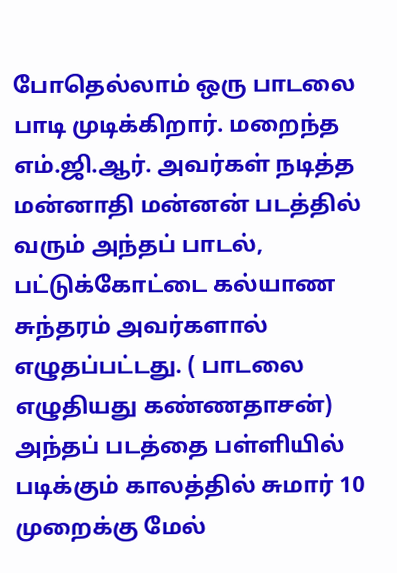போதெல்லாம் ஒரு பாடலை பாடி முடிக்கிறார். மறைந்த எம்.ஜி.ஆர். அவர்கள் நடித்த மன்னாதி மன்னன் படத்தில் வரும் அந்தப் பாடல், பட்டுக்கோட்டை கல்யாண சுந்தரம் அவர்களால் எழுதப்பட்டது. ( பாடலை எழுதியது கண்ணதாசன்)
அந்தப் படத்தை பள்ளியில் படிக்கும் காலத்தில் சுமார் 10 முறைக்கு மேல்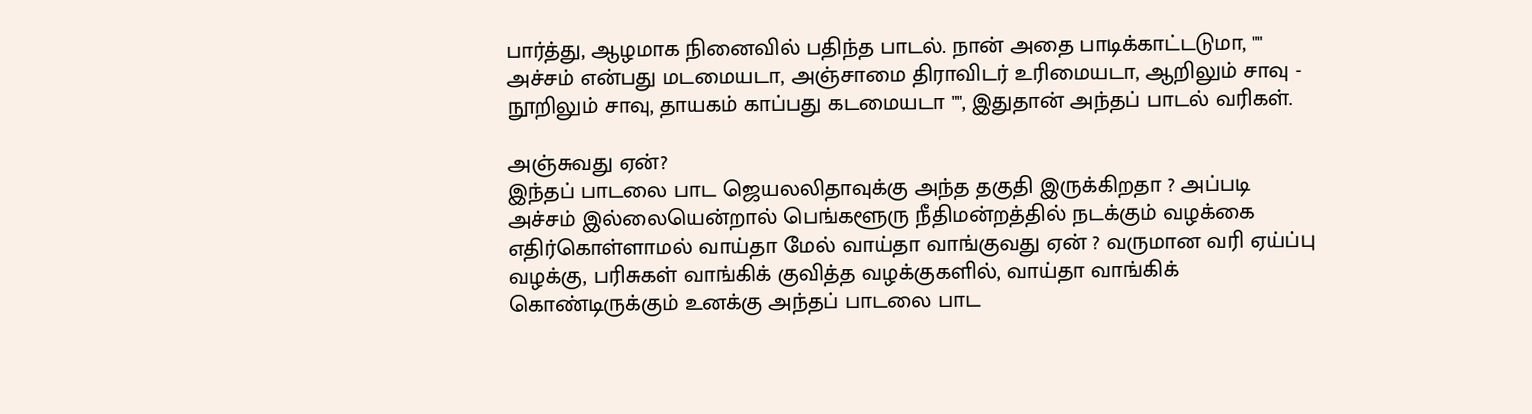பார்த்து, ஆழமாக நினைவில் பதிந்த பாடல். நான் அதை பாடிக்காட்டடுமா, "" அச்சம் என்பது மடமையடா, அஞ்சாமை திராவிடர் உரிமையடா, ஆறிலும் சாவு - நூறிலும் சாவு, தாயகம் காப்பது கடமையடா "", இதுதான் அந்தப் பாடல் வரிகள்.

அஞ்சுவது ஏன்?
இந்தப் பாடலை பாட ஜெயலலிதாவுக்கு அந்த தகுதி இருக்கிறதா ? அப்படி அச்சம் இல்லையென்றால் பெங்களூரு நீதிமன்றத்தில் நடக்கும் வழக்கை எதிர்கொள்ளாமல் வாய்தா மேல் வாய்தா வாங்குவது ஏன் ? வருமான வரி ஏய்ப்பு வழக்கு, பரிசுகள் வாங்கிக் குவித்த வழக்குகளில், வாய்தா வாங்கிக் கொண்டிருக்கும் உனக்கு அந்தப் பாடலை பாட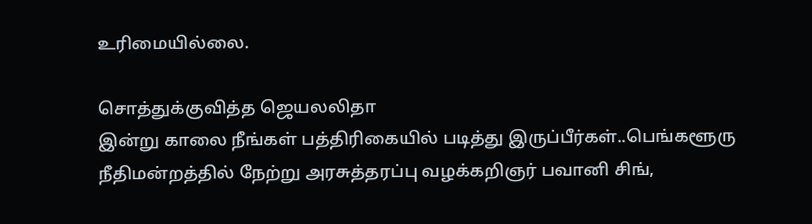உரிமையில்லை.

சொத்துக்குவித்த ஜெயலலிதா
இன்று காலை நீங்கள் பத்திரிகையில் படித்து இருப்பீர்கள்..பெங்களூரு நீதிமன்றத்தில் நேற்று அரசுத்தரப்பு வழக்கறிஞர் பவானி சிங்,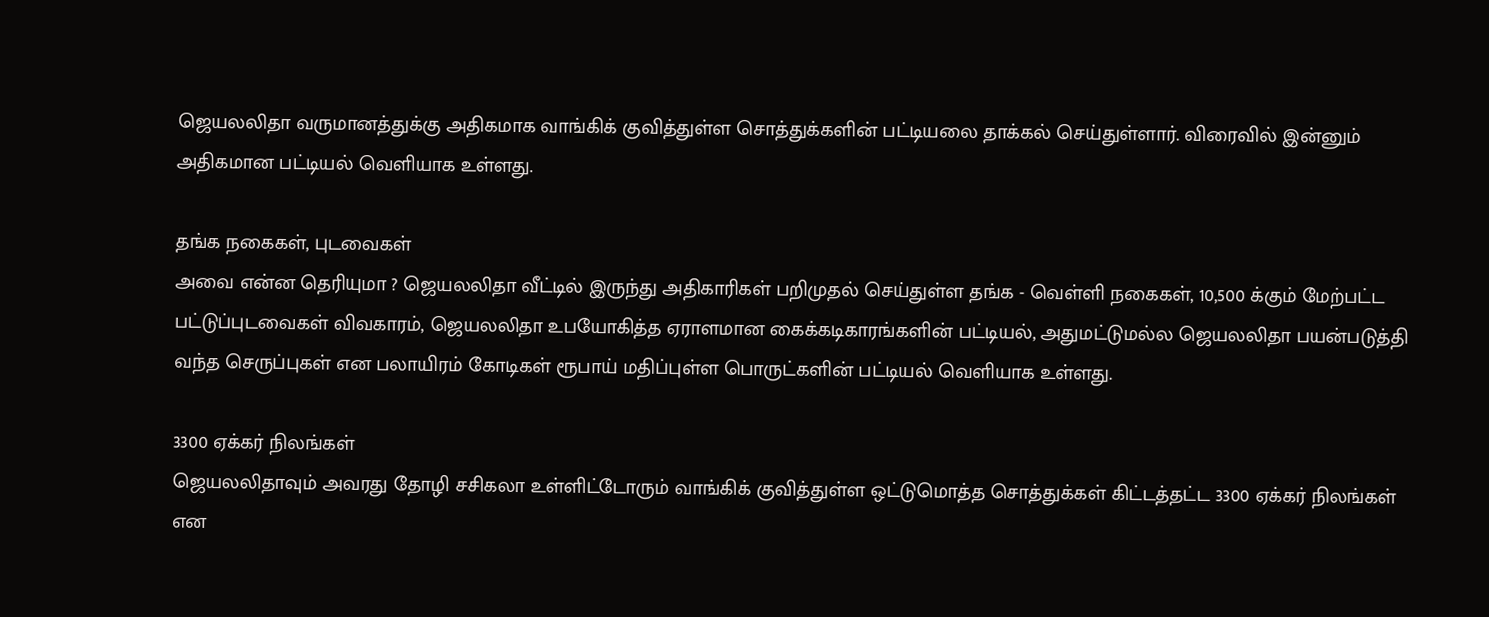ஜெயலலிதா வருமானத்துக்கு அதிகமாக வாங்கிக் குவித்துள்ள சொத்துக்களின் பட்டியலை தாக்கல் செய்துள்ளார். விரைவில் இன்னும் அதிகமான பட்டியல் வெளியாக உள்ளது.

தங்க நகைகள், புடவைகள்
அவை என்ன தெரியுமா ? ஜெயலலிதா வீட்டில் இருந்து அதிகாரிகள் பறிமுதல் செய்துள்ள தங்க - வெள்ளி நகைகள், 10,500 க்கும் மேற்பட்ட பட்டுப்புடவைகள் விவகாரம், ஜெயலலிதா உபயோகித்த ஏராளமான கைக்கடிகாரங்களின் பட்டியல், அதுமட்டுமல்ல ஜெயலலிதா பயன்படுத்தி வந்த செருப்புகள் என பலாயிரம் கோடிகள் ரூபாய் மதிப்புள்ள பொருட்களின் பட்டியல் வெளியாக உள்ளது.

3300 ஏக்கர் நிலங்கள்
ஜெயலலிதாவும் அவரது தோழி சசிகலா உள்ளிட்டோரும் வாங்கிக் குவித்துள்ள ஒட்டுமொத்த சொத்துக்கள் கிட்டத்தட்ட 3300 ஏக்கர் நிலங்கள் என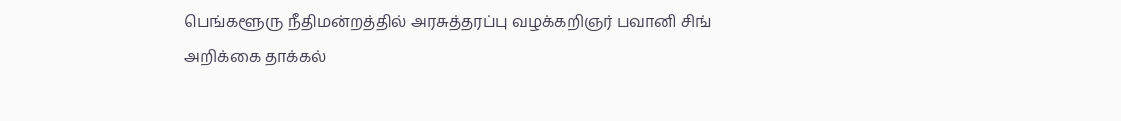பெங்களூரு நீதிமன்றத்தில் அரசுத்தரப்பு வழக்கறிஞர் பவானி சிங் அறிக்கை தாக்கல்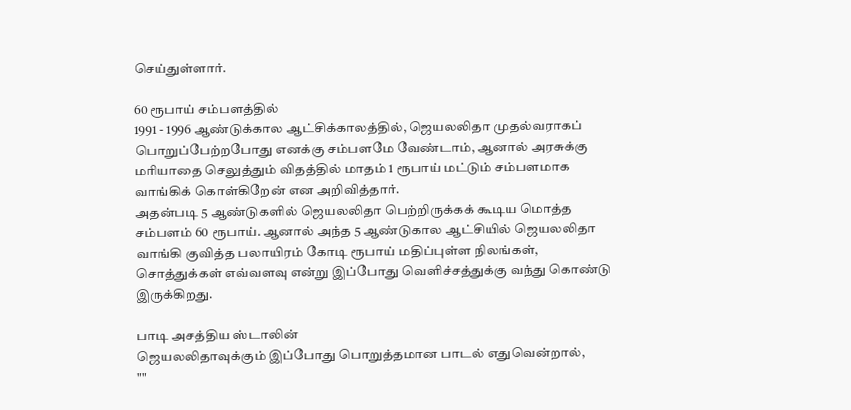செய்துள்ளார்.

60 ரூபாய் சம்பளத்தில்
1991 - 1996 ஆண்டுக்கால ஆட்சிக்காலத்தில், ஜெயலலிதா முதல்வராகப் பொறுப்பேற்றபோது எனக்கு சம்பளமே வேண்டாம், ஆனால் அரசுக்கு மரியாதை செலுத்தும் விதத்தில் மாதம் 1 ரூபாய் மட்டும் சம்பளமாக வாங்கிக் கொள்கிறேன் என அறிவித்தார்.
அதன்படி 5 ஆண்டுகளில் ஜெயலலிதா பெற்றிருக்கக் கூடிய மொத்த சம்பளம் 60 ரூபாய். ஆனால் அந்த 5 ஆண்டுகால ஆட்சியில் ஜெயலலிதா வாங்கி குவித்த பலாயிரம் கோடி ரூபாய் மதிப்புள்ள நிலங்கள், சொத்துக்கள் எவ்வளவு என்று இப்போது வெளிச்சத்துக்கு வந்து கொண்டு இருக்கிறது.

பாடி அசத்திய ஸ்டாலின்
ஜெயலலிதாவுக்கும் இப்போது பொறுத்தமான பாடல் எதுவென்றால்,
""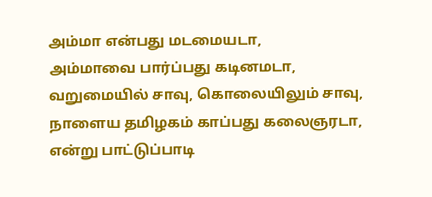அம்மா என்பது மடமையடா,
அம்மாவை பார்ப்பது கடினமடா,
வறுமையில் சாவு, கொலையிலும் சாவு,
நாளைய தமிழகம் காப்பது கலைஞரடா,
என்று பாட்டுப்பாடி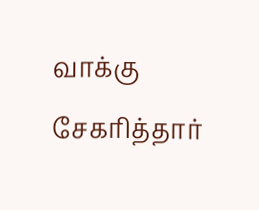வாக்கு சேகரித்தார்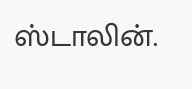ஸ்டாலின்.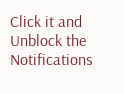Click it and Unblock the Notifications